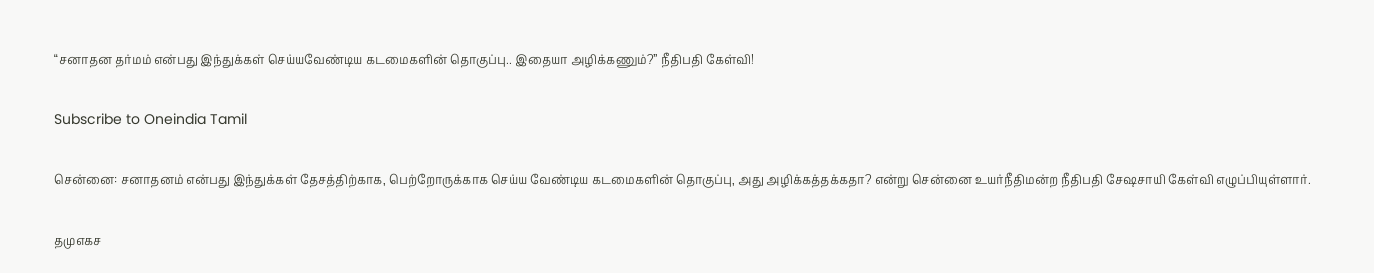“சனாதன தர்மம் என்பது இந்துக்கள் செய்யவேண்டிய கடமைகளின் தொகுப்பு.. இதையா அழிக்கணும்?” நீதிபதி கேள்வி!

Subscribe to Oneindia Tamil

சென்னை: சனாதனம் என்பது இந்துக்கள் தேசத்திற்காக, பெற்றோருக்காக செய்ய வேண்டிய கடமைகளின் தொகுப்பு, அது அழிக்கத்தக்கதா? என்று சென்னை உயர்நீதிமன்ற நீதிபதி சேஷசாயி கேள்வி எழுப்பியுள்ளார்.

தமுஎகச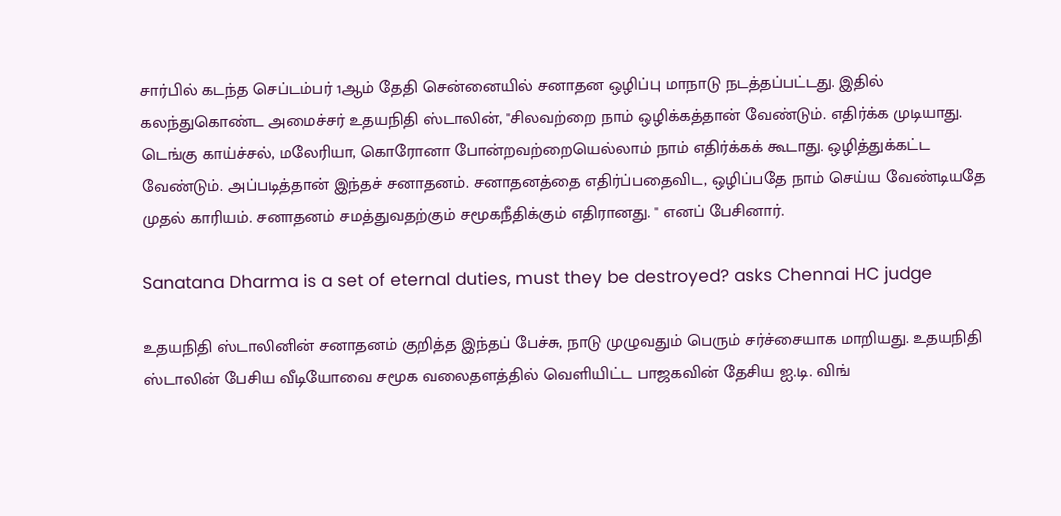சார்பில் கடந்த செப்டம்பர் 1ஆம் தேதி சென்னையில் சனாதன ஒழிப்பு மாநாடு நடத்தப்பட்டது. இதில் கலந்துகொண்ட அமைச்சர் உதயநிதி ஸ்டாலின், "சிலவற்றை நாம் ஒழிக்கத்தான் வேண்டும். எதிர்க்க முடியாது. டெங்கு காய்ச்சல், மலேரியா, கொரோனா போன்றவற்றையெல்லாம் நாம் எதிர்க்கக் கூடாது. ஒழித்துக்கட்ட வேண்டும். அப்படித்தான் இந்தச் சனாதனம். சனாதனத்தை எதிர்ப்பதைவிட, ஒழிப்பதே நாம் செய்ய வேண்டியதே முதல் காரியம். சனாதனம் சமத்துவதற்கும் சமூகநீதிக்கும் எதிரானது. " எனப் பேசினார்.

Sanatana Dharma is a set of eternal duties, must they be destroyed? asks Chennai HC judge

உதயநிதி ஸ்டாலினின் சனாதனம் குறித்த இந்தப் பேச்சு, நாடு முழுவதும் பெரும் சர்ச்சையாக மாறியது. உதயநிதி ஸ்டாலின் பேசிய வீடியோவை சமூக வலைதளத்தில் வெளியிட்ட பாஜகவின் தேசிய ஐ.டி. விங்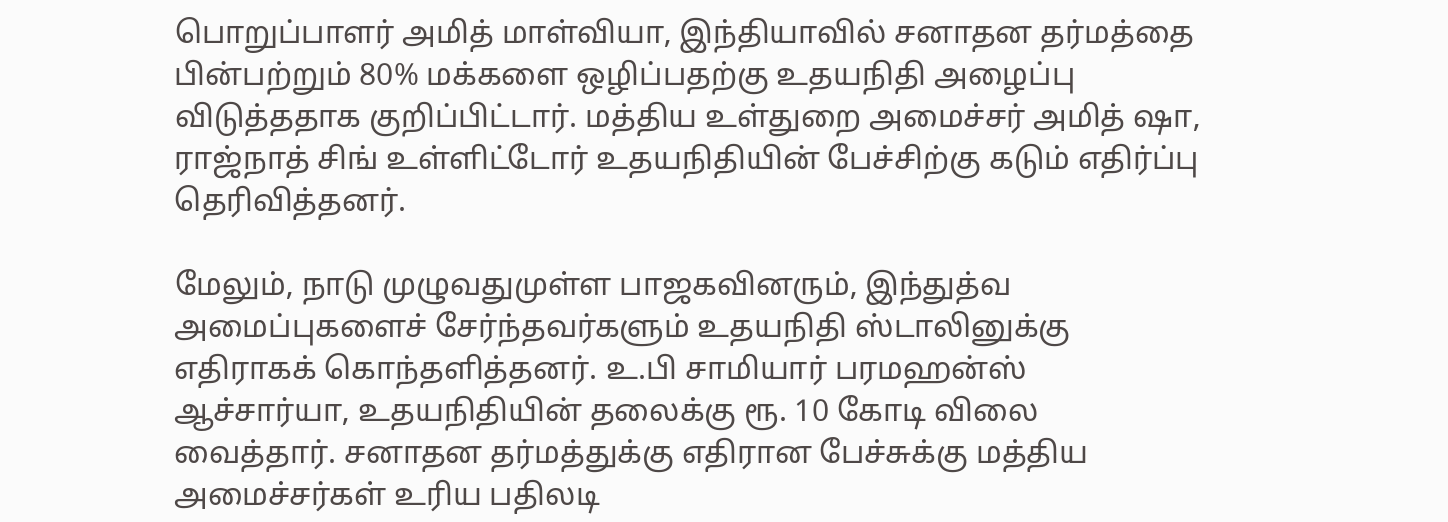பொறுப்பாளர் அமித் மாள்வியா, இந்தியாவில் சனாதன தர்மத்தை பின்பற்றும் 80% மக்களை ஒழிப்பதற்கு உதயநிதி அழைப்பு விடுத்ததாக குறிப்பிட்டார். மத்திய உள்துறை அமைச்சர் அமித் ஷா, ராஜ்நாத் சிங் உள்ளிட்டோர் உதயநிதியின் பேச்சிற்கு கடும் எதிர்ப்பு தெரிவித்தனர்.

மேலும், நாடு முழுவதுமுள்ள பாஜகவினரும், இந்துத்வ அமைப்புகளைச் சேர்ந்தவர்களும் உதயநிதி ஸ்டாலினுக்கு எதிராகக் கொந்தளித்தனர். உ.பி சாமியார் பரமஹன்ஸ் ஆச்சார்யா, உதயநிதியின் தலைக்கு ரூ. 10 கோடி விலை வைத்தார். சனாதன தர்மத்துக்கு எதிரான பேச்சுக்கு மத்திய அமைச்சர்கள் உரிய பதிலடி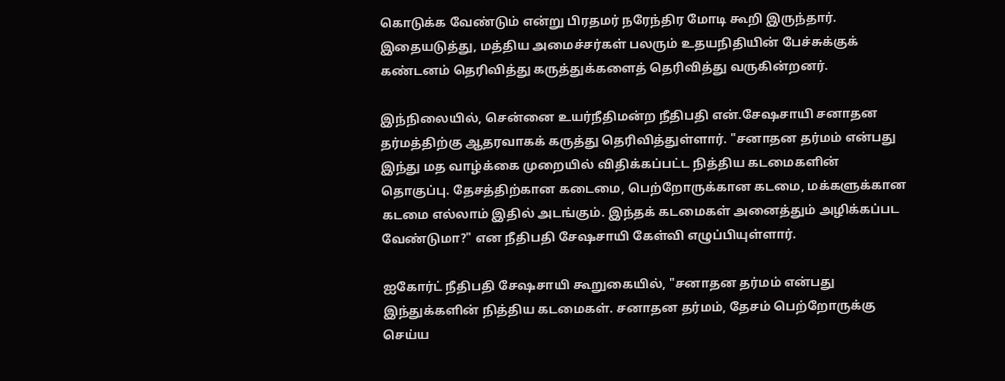கொடுக்க வேண்டும் என்று பிரதமர் நரேந்திர மோடி கூறி இருந்தார். இதையடுத்து, மத்திய அமைச்சர்கள் பலரும் உதயநிதியின் பேச்சுக்குக் கண்டனம் தெரிவித்து கருத்துக்களைத் தெரிவித்து வருகின்றனர்.

இந்நிலையில், சென்னை உயர்நீதிமன்ற நீதிபதி என்.சேஷசாயி சனாதன தர்மத்திற்கு ஆதரவாகக் கருத்து தெரிவித்துள்ளார். "சனாதன தர்மம் என்பது இந்து மத வாழ்க்கை முறையில் விதிக்கப்பட்ட நித்திய கடமைகளின் தொகுப்பு. தேசத்திற்கான கடைமை, பெற்றோருக்கான கடமை, மக்களுக்கான கடமை எல்லாம் இதில் அடங்கும். இந்தக் கடமைகள் அனைத்தும் அழிக்கப்பட வேண்டுமா?" என நீதிபதி சேஷசாயி கேள்வி எழுப்பியுள்ளார்.

ஐகோர்ட் நீதிபதி சேஷசாயி கூறுகையில், "சனாதன தர்மம் என்பது இந்துக்களின் நித்திய கடமைகள். சனாதன தர்மம், தேசம் பெற்றோருக்கு செய்ய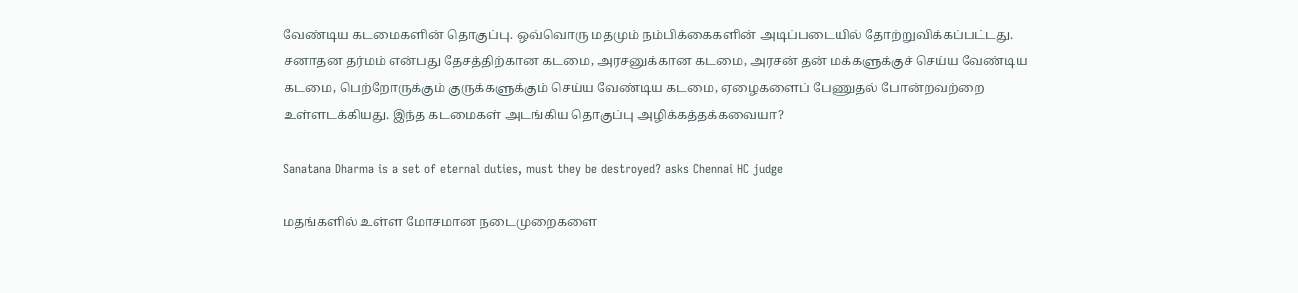வேண்டிய கடமைகளின் தொகுப்பு. ஒவ்வொரு மதமும் நம்பிக்கைகளின் அடிப்படையில் தோற்றுவிக்கப்பட்டது. சனாதன தர்மம் என்பது தேசத்திற்கான கடமை, அரசனுக்கான கடமை, அரசன் தன் மக்களுக்குச் செய்ய வேண்டிய கடமை, பெற்றோருக்கும் குருக்களுக்கும் செய்ய வேண்டிய கடமை, ஏழைகளைப் பேணுதல் போன்றவற்றை உள்ளடக்கியது. இந்த கடமைகள் அடங்கிய தொகுப்பு அழிக்கத்தக்கவையா?

Sanatana Dharma is a set of eternal duties, must they be destroyed? asks Chennai HC judge

மதங்களில் உள்ள மோசமான நடைமுறைகளை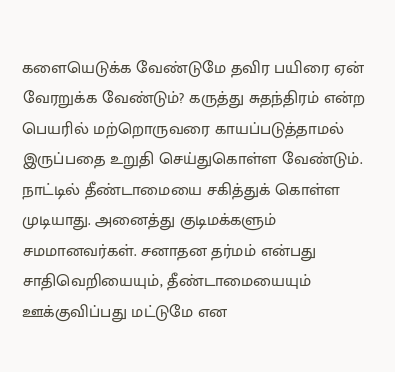களையெடுக்க வேண்டுமே தவிர பயிரை ஏன் வேரறுக்க வேண்டும்? கருத்து சுதந்திரம் என்ற பெயரில் மற்றொருவரை காயப்படுத்தாமல் இருப்பதை உறுதி செய்துகொள்ள வேண்டும். நாட்டில் தீண்டாமையை சகித்துக் கொள்ள முடியாது. அனைத்து குடிமக்களும் சமமானவர்கள். சனாதன தர்மம் என்பது சாதிவெறியையும், தீண்டாமையையும் ஊக்குவிப்பது மட்டுமே என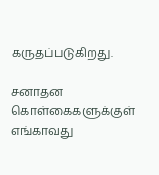கருதப்படுகிறது.

சனாதன கொள்கைகளுக்குள் எங்காவது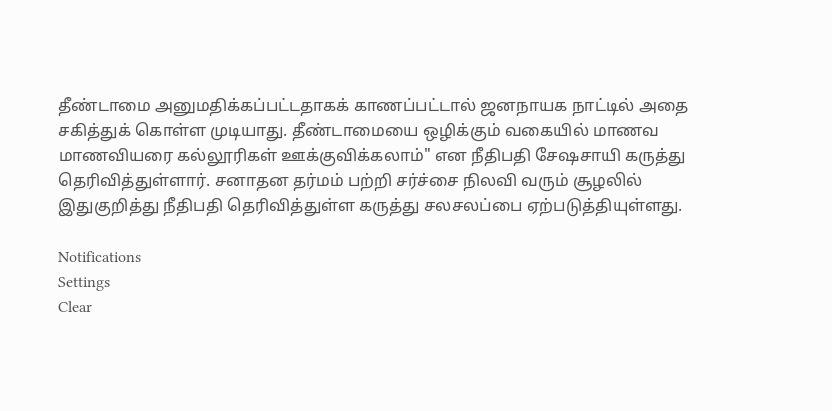தீண்டாமை அனுமதிக்கப்பட்டதாகக் காணப்பட்டால் ஜனநாயக நாட்டில் அதை சகித்துக் கொள்ள முடியாது. தீண்டாமையை ஒழிக்கும் வகையில் மாணவ மாணவியரை கல்லூரிகள் ஊக்குவிக்கலாம்" என நீதிபதி சேஷசாயி கருத்து தெரிவித்துள்ளார். சனாதன தர்மம் பற்றி சர்ச்சை நிலவி வரும் சூழலில் இதுகுறித்து நீதிபதி தெரிவித்துள்ள கருத்து சலசலப்பை ஏற்படுத்தியுள்ளது.

Notifications
Settings
Clear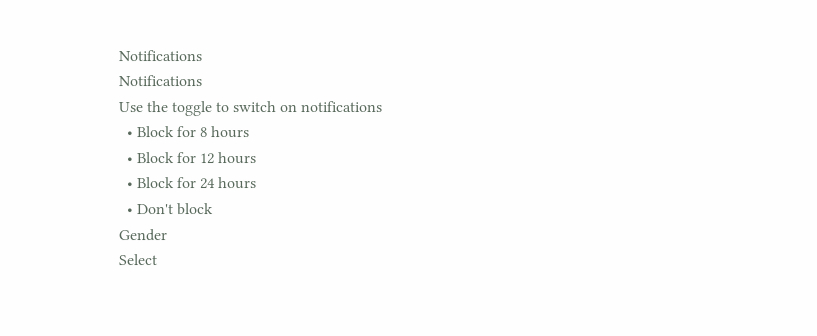Notifications
Notifications
Use the toggle to switch on notifications
  • Block for 8 hours
  • Block for 12 hours
  • Block for 24 hours
  • Don't block
Gender
Select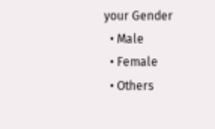your Gender
  • Male
  • Female
  • Others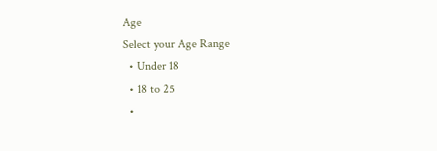Age
Select your Age Range
  • Under 18
  • 18 to 25
  •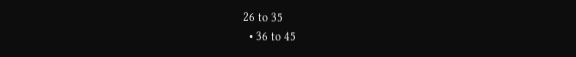26 to 35
  • 36 to 45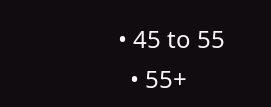• 45 to 55
  • 55+